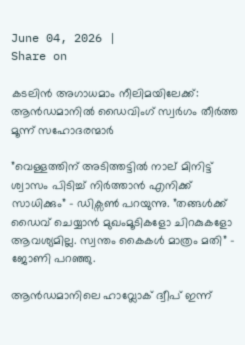June 04, 2026 |
Share on

കടലിന്‍ അഗാധമാം നീലിമയിലേക്ക്: ആന്‍ഡമാനില്‍ ഡൈവിംഗ് സ്വര്‍ഗം തീര്‍ത്ത മൂന്ന് സഹോദരന്മാര്‍

”വെള്ളത്തിന് അടിത്തട്ടില്‍ നാല് മിനിട്ട് ശ്വാസം പിടിച്ച് നിര്‍ത്താന്‍ എനിക്ക് സാധിക്കും” – ഡിക്സണ്‍ പറയുന്നു. ”തങ്ങള്‍ക്ക് ഡൈവ് ചെയ്യാന്‍ മുഖംമൂടികളോ ചിറകുകളോ ആവശ്യമില്ല. സ്വന്തം കൈകള്‍ മാത്രം മതി” – ജോണി പറഞ്ഞു.

ആന്‍ഡമാനിലെ ഹാവ്ലോക് ദ്വീപ് ഇന്ന്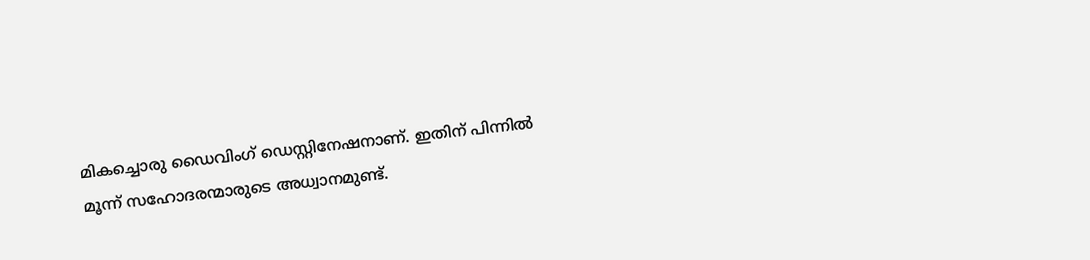മികച്ചൊരു ഡൈവിംഗ് ഡെസ്റ്റിനേഷനാണ്. ഇതിന് പിന്നില്‍ മൂന്ന് സഹോദരന്മാരുടെ അധ്വാനമുണ്ട്.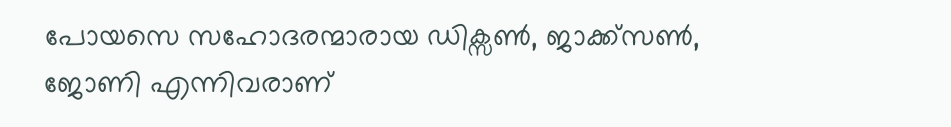പോയസെ സഹോദരന്മാരായ ഡിക്സണ്‍, ജാക്ക്സണ്‍, ജോണി എന്നിവരാണ്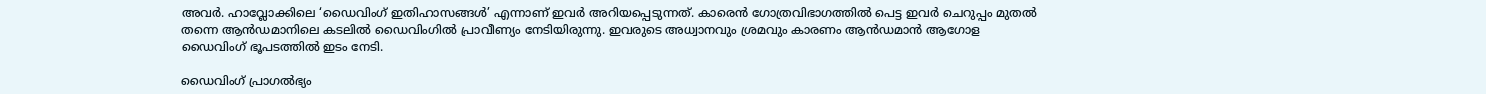അവര്‍. ഹാവ്ലോക്കിലെ ‘ഡൈവിംഗ് ഇതിഹാസങ്ങള്‍’ എന്നാണ് ഇവര്‍ അറിയപ്പെടുന്നത്. കാരെന്‍ ഗോത്രവിഭാഗത്തില്‍ പെട്ട ഇവര്‍ ചെറുപ്പം മുതല്‍ തന്നെ ആന്‍ഡമാനിലെ കടലില്‍ ഡൈവിംഗില്‍ പ്രാവീണ്യം നേടിയിരുന്നു. ഇവരുടെ അധ്വാനവും ശ്രമവും കാരണം ആന്‍ഡമാന്‍ ആഗോള ഡൈവിംഗ് ഭൂപടത്തില്‍ ഇടം നേടി.

ഡൈവിംഗ് പ്രാഗല്‍ഭ്യം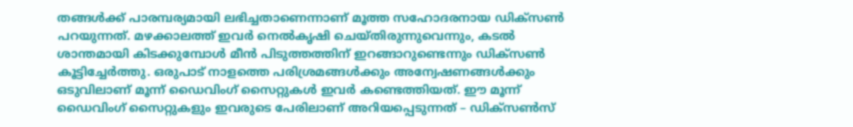തങ്ങള്‍ക്ക് പാരമ്പര്യമായി ലഭിച്ചതാണെന്നാണ് മൂത്ത സഹോദരനായ ഡിക്സണ്‍ പറയുന്നത്. മഴക്കാലത്ത് ഇവര്‍ നെല്‍കൃഷി ചെയ്തിരുന്നുവെന്നും, കടല്‍ ശാന്തമായി കിടക്കുമ്പോള്‍ മീന്‍ പിടുത്തത്തിന് ഇറങ്ങാറുണ്ടെന്നും ഡിക്സണ്‍ കൂട്ടിച്ചേര്‍ത്തു. ഒരുപാട് നാളത്തെ പരിശ്രമങ്ങള്‍ക്കും അന്വേഷണങ്ങള്‍ക്കും ഒടുവിലാണ് മൂന്ന് ഡൈവിംഗ് സൈറ്റുകള്‍ ഇവര്‍ കണ്ടെത്തിയത്. ഈ മൂന്ന് ഡൈവിംഗ് സൈറ്റുകളും ഇവരുടെ പേരിലാണ് അറിയപ്പെടുന്നത് – ഡിക്സണ്‍സ്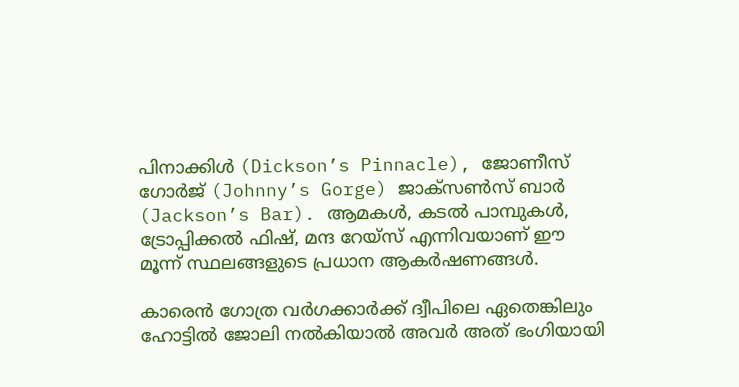പിനാക്കിള്‍ (Dickson’s Pinnacle), ജോണീസ് ഗോര്‍ജ് (Johnny’s Gorge) ജാക്സണ്‍സ് ബാര്‍ (Jackson’s Bar). ആമകള്‍, കടല്‍ പാമ്പുകള്‍, ട്രോപ്പിക്കല്‍ ഫിഷ്, മന്ദ റേയ്സ് എന്നിവയാണ് ഈ മൂന്ന് സ്ഥലങ്ങളുടെ പ്രധാന ആകര്‍ഷണങ്ങള്‍.

കാരെന്‍ ഗോത്ര വര്‍ഗക്കാര്‍ക്ക് ദ്വീപിലെ ഏതെങ്കിലും ഹോട്ടില്‍ ജോലി നല്‍കിയാല്‍ അവര്‍ അത് ഭംഗിയായി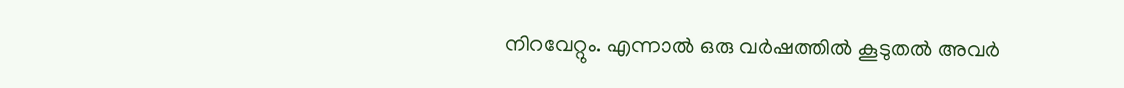നിറവേറ്റും. എന്നാല്‍ ഒരു വര്‍ഷത്തില്‍ കൂടുതല്‍ അവര്‍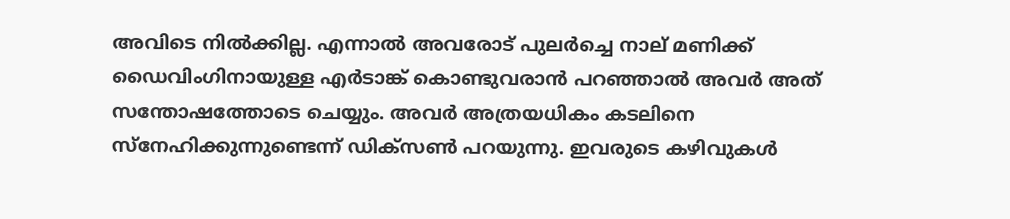അവിടെ നില്‍ക്കില്ല. എന്നാല്‍ അവരോട് പുലര്‍ച്ചെ നാല് മണിക്ക് ഡൈവിംഗിനായുള്ള എര്‍ടാങ്ക് കൊണ്ടുവരാന്‍ പറഞ്ഞാല്‍ അവര്‍ അത് സന്തോഷത്തോടെ ചെയ്യും. അവര്‍ അത്രയധികം കടലിനെ സ്നേഹിക്കുന്നുണ്ടെന്ന് ഡിക്സണ്‍ പറയുന്നു. ഇവരുടെ കഴിവുകള്‍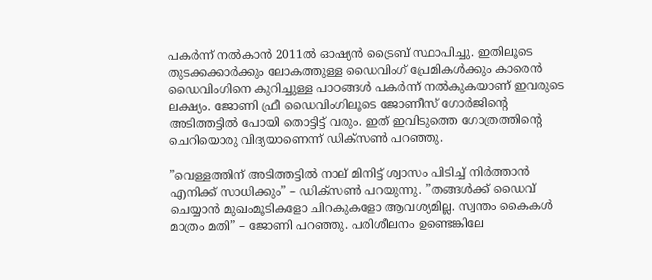പകര്‍ന്ന് നല്‍കാന്‍ 2011ല്‍ ഓഷ്യന്‍ ട്രൈബ് സ്ഥാപിച്ചു. ഇതിലൂടെ തുടക്കക്കാര്‍ക്കും ലോകത്തുള്ള ഡൈവിംഗ് പ്രേമികള്‍ക്കും കാരെന്‍ ഡൈവിംഗിനെ കുറിച്ചുള്ള പാഠങ്ങള്‍ പകര്‍ന്ന് നല്‍കുകയാണ് ഇവരുടെ ലക്ഷ്യം. ജോണി ഫ്രീ ഡൈവിംഗിലൂടെ ജോണീസ് ഗോര്‍ജിന്റെ അടിത്തട്ടില്‍ പോയി തൊട്ടിട്ട് വരും. ഇത് ഇവിടുത്തെ ഗോത്രത്തിന്റെ ചെറിയൊരു വിദ്യയാണെന്ന് ഡിക്സണ്‍ പറഞ്ഞു.

”വെള്ളത്തിന് അടിത്തട്ടില്‍ നാല് മിനിട്ട് ശ്വാസം പിടിച്ച് നിര്‍ത്താന്‍ എനിക്ക് സാധിക്കും” – ഡിക്സണ്‍ പറയുന്നു. ”തങ്ങള്‍ക്ക് ഡൈവ് ചെയ്യാന്‍ മുഖംമൂടികളോ ചിറകുകളോ ആവശ്യമില്ല. സ്വന്തം കൈകള്‍ മാത്രം മതി” – ജോണി പറഞ്ഞു. പരിശീലനം ഉണ്ടെങ്കിലേ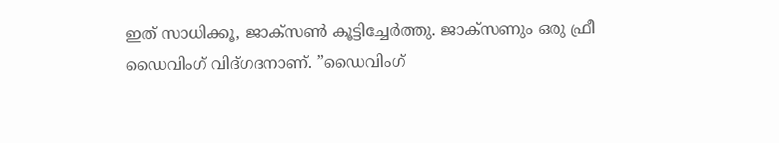ഇത് സാധിക്കൂ, ജാക്സണ്‍ കൂട്ടിച്ചേര്‍ത്തു. ജാക്സണും ഒരു ഫ്രീ ഡൈവിംഗ് വിദ്ഗദനാണ്. ”ഡൈവിംഗ്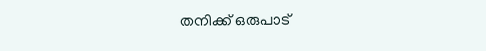തനിക്ക് ഒരുപാട്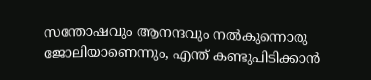സന്തോഷവും ആനന്ദവും നല്‍കുന്നൊരു ജോലിയാണെന്നും, എന്ത് കണ്ടുപിടിക്കാന്‍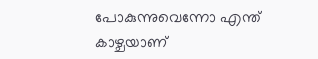പോകുന്നുവെന്നോ എന്ത് കാഴ്ചയാണ്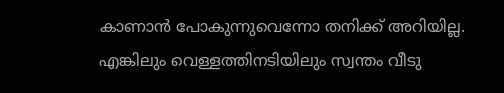കാണാന്‍ പോകുന്നുവെന്നോ തനിക്ക് അറിയില്ല. എങ്കിലും വെള്ളത്തിനടിയിലും സ്വന്തം വീടു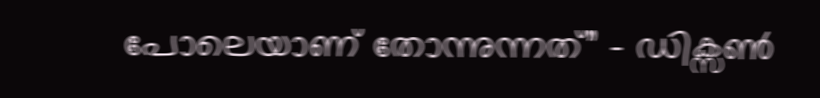പോലെയാണ് തോന്നുന്നത്” – ഡിക്സണ്‍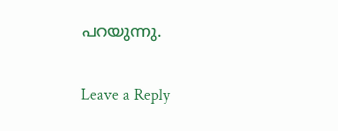പറയുന്നു.

Leave a Reply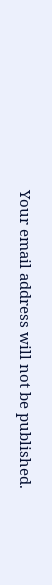Your email address will not be published.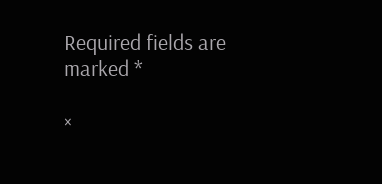Required fields are marked *

×